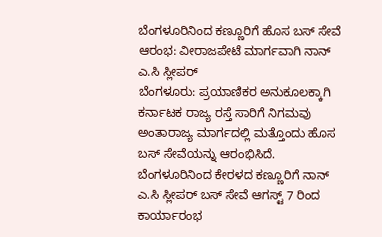ಬೆಂಗಳೂರಿನಿಂದ ಕಣ್ಣೂರಿಗೆ ಹೊಸ ಬಸ್ ಸೇವೆ ಆರಂಭ: ವೀರಾಜಪೇಟೆ ಮಾರ್ಗವಾಗಿ ನಾನ್ ಎ.ಸಿ ಸ್ಲೀಪರ್
ಬೆಂಗಳೂರು: ಪ್ರಯಾಣಿಕರ ಅನುಕೂಲಕ್ಕಾಗಿ ಕರ್ನಾಟಕ ರಾಜ್ಯ ರಸ್ತೆ ಸಾರಿಗೆ ನಿಗಮವು ಅಂತಾರಾಜ್ಯ ಮಾರ್ಗದಲ್ಲಿ ಮತ್ತೊಂದು ಹೊಸ ಬಸ್ ಸೇವೆಯನ್ನು ಆರಂಭಿಸಿದೆ. ಬೆಂಗಳೂರಿನಿಂದ ಕೇರಳದ ಕಣ್ಣೂರಿಗೆ ನಾನ್ ಎ.ಸಿ ಸ್ಲೀಪರ್ ಬಸ್ ಸೇವೆ ಆಗಸ್ಟ್ 7 ರಿಂದ ಕಾರ್ಯಾರಂಭ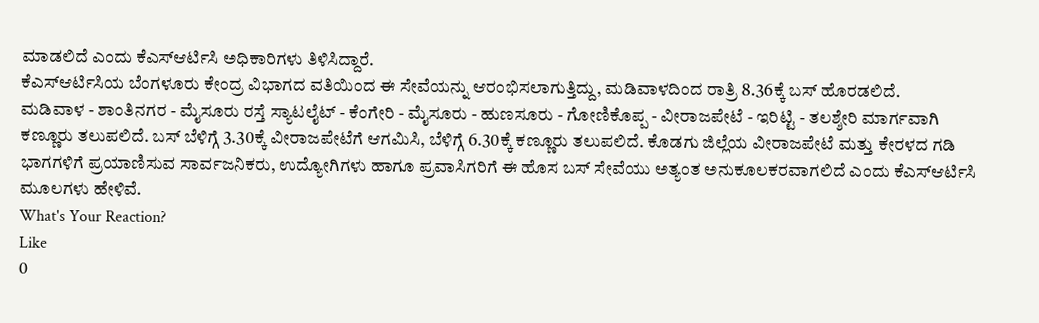ಮಾಡಲಿದೆ ಎಂದು ಕೆಎಸ್ಆರ್ಟಿಸಿ ಅಧಿಕಾರಿಗಳು ತಿಳಿಸಿದ್ದಾರೆ.
ಕೆಎಸ್ಆರ್ಟಿಸಿಯ ಬೆಂಗಳೂರು ಕೇಂದ್ರ ವಿಭಾಗದ ವತಿಯಿಂದ ಈ ಸೇವೆಯನ್ನು ಆರಂಭಿಸಲಾಗುತ್ತಿದ್ದು, ಮಡಿವಾಳದಿಂದ ರಾತ್ರಿ 8.36ಕ್ಕೆ ಬಸ್ ಹೊರಡಲಿದೆ.
ಮಡಿವಾಳ - ಶಾಂತಿನಗರ - ಮೈಸೂರು ರಸ್ತೆ ಸ್ಯಾಟಲೈಟ್ - ಕೆಂಗೇರಿ - ಮೈಸೂರು - ಹುಣಸೂರು - ಗೋಣಿಕೊಪ್ಪ - ವೀರಾಜಪೇಟೆ - ಇರಿಟ್ಟಿ - ತಲಶ್ಶೇರಿ ಮಾರ್ಗವಾಗಿ ಕಣ್ಣೂರು ತಲುಪಲಿದೆ. ಬಸ್ ಬೆಳಿಗ್ಗೆ 3.30ಕ್ಕೆ ವೀರಾಜಪೇಟೆಗೆ ಆಗಮಿಸಿ, ಬೆಳಿಗ್ಗೆ 6.30ಕ್ಕೆ ಕಣ್ಣೂರು ತಲುಪಲಿದೆ. ಕೊಡಗು ಜಿಲ್ಲೆಯ ವೀರಾಜಪೇಟೆ ಮತ್ತು ಕೇರಳದ ಗಡಿ ಭಾಗಗಳಿಗೆ ಪ್ರಯಾಣಿಸುವ ಸಾರ್ವಜನಿಕರು, ಉದ್ಯೋಗಿಗಳು ಹಾಗೂ ಪ್ರವಾಸಿಗರಿಗೆ ಈ ಹೊಸ ಬಸ್ ಸೇವೆಯು ಅತ್ಯಂತ ಅನುಕೂಲಕರವಾಗಲಿದೆ ಎಂದು ಕೆಎಸ್ಆರ್ಟಿಸಿ ಮೂಲಗಳು ಹೇಳಿವೆ.
What's Your Reaction?
Like
0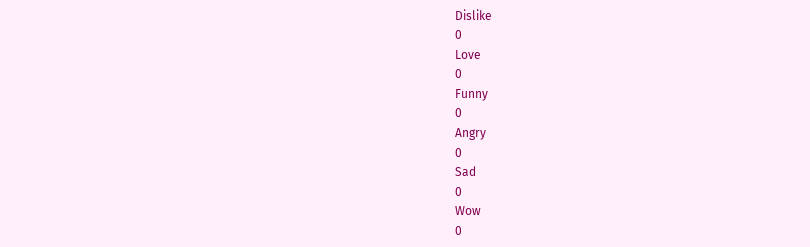Dislike
0
Love
0
Funny
0
Angry
0
Sad
0
Wow
0